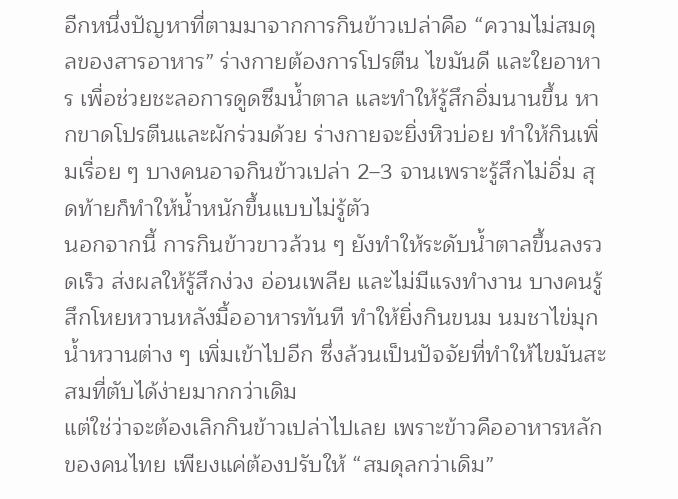อีกหนึ่งปัญหาที่ตามมาจากการกินข้าวเปล่าคือ “ความไม่สมดุลของสารอาหาร” ร่างกายต้องการโปรตีน ไขมันดี และใยอาหาร เพื่อช่วยชะลอการดูดซึมน้ำตาล และทำให้รู้สึกอิ่มนานขึ้น หากขาดโปรตีนและผักร่วมด้วย ร่างกายจะยิ่งหิวบ่อย ทำให้กินเพิ่มเรื่อย ๆ บางคนอาจกินข้าวเปล่า 2–3 จานเพราะรู้สึกไม่อิ่ม สุดท้ายก็ทำให้น้ำหนักขึ้นแบบไม่รู้ตัว
นอกจากนี้ การกินข้าวขาวล้วน ๆ ยังทำให้ระดับน้ำตาลขึ้นลงรวดเร็ว ส่งผลให้รู้สึกง่วง อ่อนเพลีย และไม่มีแรงทำงาน บางคนรู้สึกโหยหวานหลังมื้ออาหารทันที ทำให้ยิ่งกินขนม นมชาไข่มุก น้ำหวานต่าง ๆ เพิ่มเข้าไปอีก ซึ่งล้วนเป็นปัจจัยที่ทำให้ไขมันสะสมที่ตับได้ง่ายมากกว่าเดิม
แต่ใช่ว่าจะต้องเลิกกินข้าวเปล่าไปเลย เพราะข้าวคืออาหารหลักของคนไทย เพียงแค่ต้องปรับให้ “สมดุลกว่าเดิม”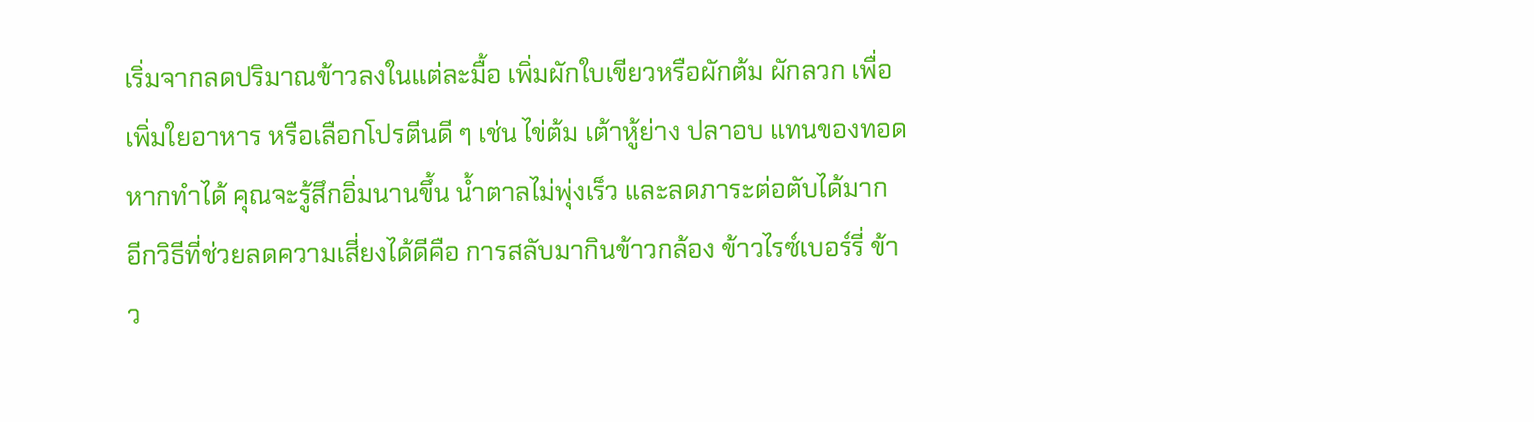เริ่มจากลดปริมาณข้าวลงในแต่ละมื้อ เพิ่มผักใบเขียวหรือผักต้ม ผักลวก เพื่อเพิ่มใยอาหาร หรือเลือกโปรตีนดี ๆ เช่น ไข่ต้ม เต้าหู้ย่าง ปลาอบ แทนของทอด หากทำได้ คุณจะรู้สึกอิ่มนานขึ้น น้ำตาลไม่พุ่งเร็ว และลดภาระต่อตับได้มาก
อีกวิธีที่ช่วยลดความเสี่ยงได้ดีคือ การสลับมากินข้าวกล้อง ข้าวไรซ์เบอร์รี่ ข้าว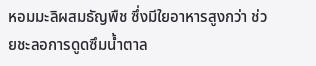หอมมะลิผสมธัญพืช ซึ่งมีใยอาหารสูงกว่า ช่วยชะลอการดูดซึมน้ำตาล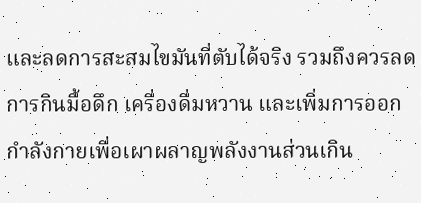และลดการสะสมไขมันที่ตับได้จริง รวมถึงควรลดการกินมื้อดึก เครื่องดื่มหวาน และเพิ่มการออกกำลังกายเพื่อเผาผลาญพลังงานส่วนเกิน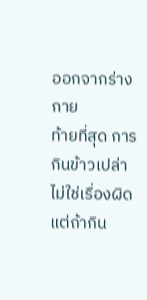ออกจากร่างกาย
ท้ายที่สุด การกินข้าวเปล่าไม่ใช่เรื่องผิด แต่ถ้ากิน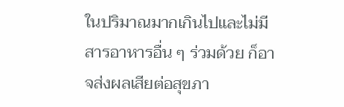ในปริมาณมากเกินไปและไม่มีสารอาหารอื่น ๆ ร่วมด้วย ก็อาจส่งผลเสียต่อสุขภา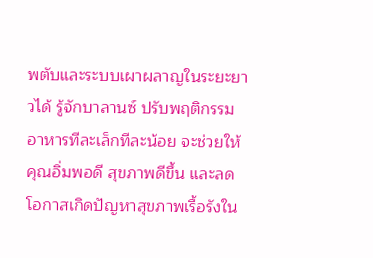พตับและระบบเผาผลาญในระยะยาวได้ รู้จักบาลานซ์ ปรับพฤติกรรมอาหารทีละเล็กทีละน้อย จะช่วยให้คุณอิ่มพอดี สุขภาพดีขึ้น และลดโอกาสเกิดปัญหาสุขภาพเรื้อรังใน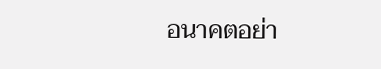อนาคตอย่า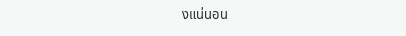งแน่นอน